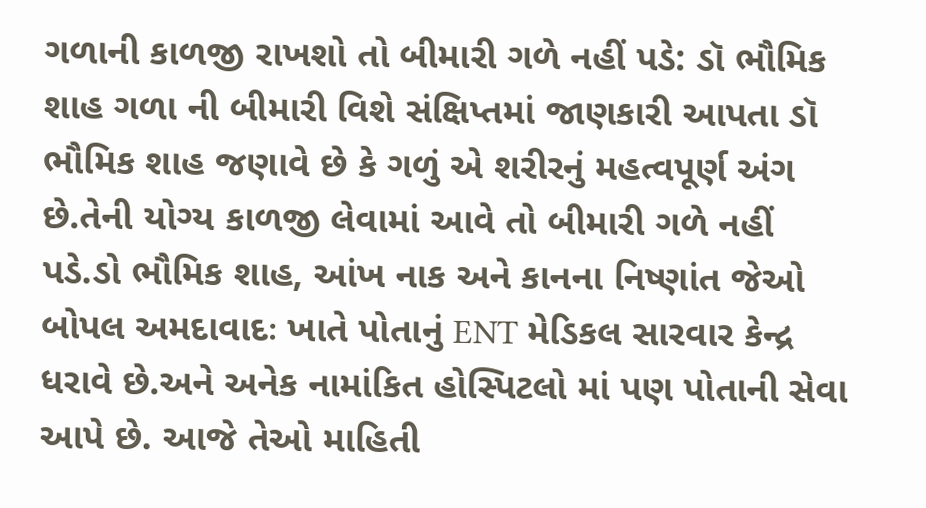ગળાની કાળજી રાખશો તો બીમારી ગળે નહીં પડે: ડૉ ભૌમિક શાહ ગળા ની બીમારી વિશે સંક્ષિપ્તમાં જાણકારી આપતા ડૉ ભૌમિક શાહ જણાવે છે કે ગળું એ શરીરનું મહત્વપૂર્ણ અંગ છે.તેની યોગ્ય કાળજી લેવામાં આવે તો બીમારી ગળે નહીં પડે.ડો ભૌમિક શાહ, આંખ નાક અને કાનના નિષ્ણાંત જેઓ બોપલ અમદાવાદઃ ખાતે પોતાનું ENT મેડિકલ સારવાર કેન્દ્ર ધરાવે છે.અને અનેક નામાંકિત હોસ્પિટલો માં પણ પોતાની સેવા આપે છે. આજે તેઓ માહિતી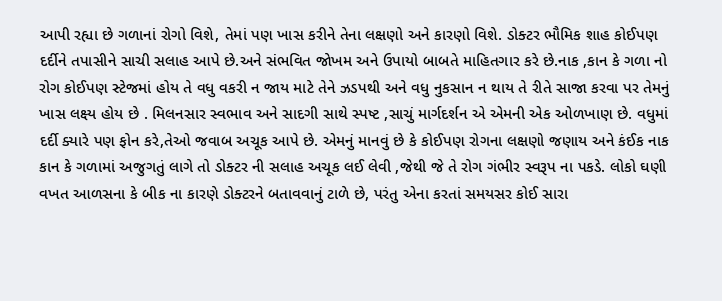આપી રહ્યા છે ગળાનાં રોગો વિશે, તેમાં પણ ખાસ કરીને તેના લક્ષણો અને કારણો વિશે. ડોક્ટર ભૌમિક શાહ કોઈપણ દર્દીને તપાસીને સાચી સલાહ આપે છે.અને સંભવિત જોખમ અને ઉપાયો બાબતે માહિતગાર કરે છે.નાક ,કાન કે ગળા નો રોગ કોઈપણ સ્ટેજમાં હોય તે વધુ વકરી ન જાય માટે તેને ઝડપથી અને વધુ નુકસાન ન થાય તે રીતે સાજા કરવા પર તેમનું ખાસ લક્ષ્ય હોય છે . મિલનસાર સ્વભાવ અને સાદગી સાથે સ્પષ્ટ ,સાચું માર્ગદર્શન એ એમની એક ઓળખાણ છે. વધુમાં દર્દી ક્યારે પણ ફોન કરે,તેઓ જવાબ અચૂક આપે છે. એમનું માનવું છે કે કોઈપણ રોગના લક્ષણો જણાય અને કંઈક નાક કાન કે ગળામાં અજુગતું લાગે તો ડોક્ટર ની સલાહ અચૂક લઈ લેવી ,જેથી જે તે રોગ ગંભીર સ્વરૂપ ના પકડે. લોકો ઘણી વખત આળસના કે બીક ના કારણે ડોક્ટરને બતાવવાનું ટાળે છે, પરંતુ એના કરતાં સમયસર કોઈ સારા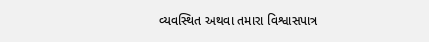વ્યવસ્થિત અથવા તમારા વિશ્વાસપાત્ર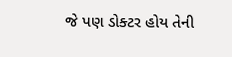જે પણ ડોક્ટર હોય તેની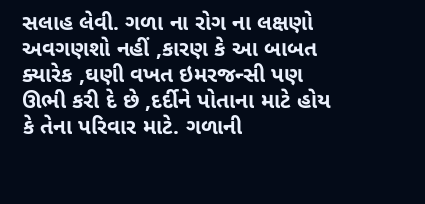સલાહ લેવી. ગળા ના રોગ ના લક્ષણો અવગણશો નહીં ,કારણ કે આ બાબત ક્યારેક ,ઘણી વખત ઇમરજન્સી પણ ઊભી કરી દે છે ,દર્દીને પોતાના માટે હોય કે તેના પરિવાર માટે. ગળાની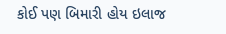કોઈ પણ બિમારી હોય ઇલાજ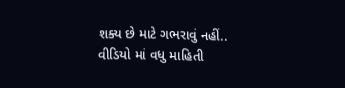શક્ય છે માટે ગભરાવું નહીં.. વીડિયો માં વધુ માહિતી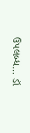ઉપલબ્ધ… ડૉ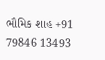ભૌમિક શાહ +91 79846 13493